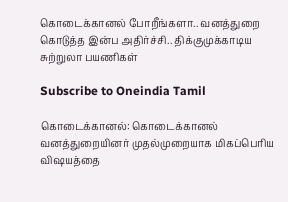கொடைக்கானல் போறீங்களா.. வனத்துறை கொடுத்த இன்ப அதிர்ச்சி.. திக்குமுக்காடிய சுற்றுலா பயணிகள்

Subscribe to Oneindia Tamil

கொடைக்கானல்: கொடைக்கானல் வனத்துறையினர் முதல்முறையாக மிகப்பெரிய விஷயத்தை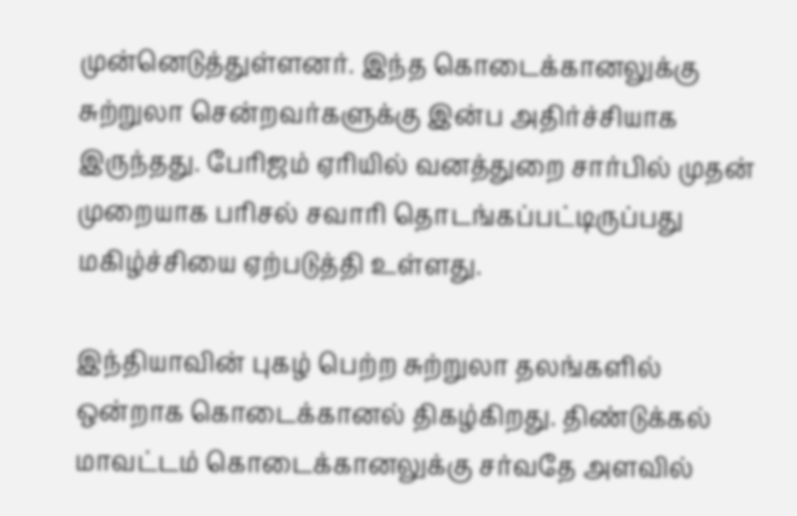முன்னெடுத்துள்ளனர். இந்த கொடைக்கானலுக்கு சுற்றுலா சென்றவர்களுக்கு இன்ப அதிர்ச்சியாக இருந்தது. பேரிஜம் ஏரியில் வனத்துறை சார்பில் முதன் முறையாக பரிசல் சவாரி தொடங்கப்பட்டிருப்பது மகிழ்ச்சியை ஏற்படுத்தி உள்ளது.

இந்தியாவின் புகழ் பெற்ற சுற்றுலா தலங்களில் ஒன்றாக கொடைக்கானல் திகழ்கிறது. திண்டுக்கல் மாவட்டம் கொடைக்கானலுக்கு சர்வதே அளவில்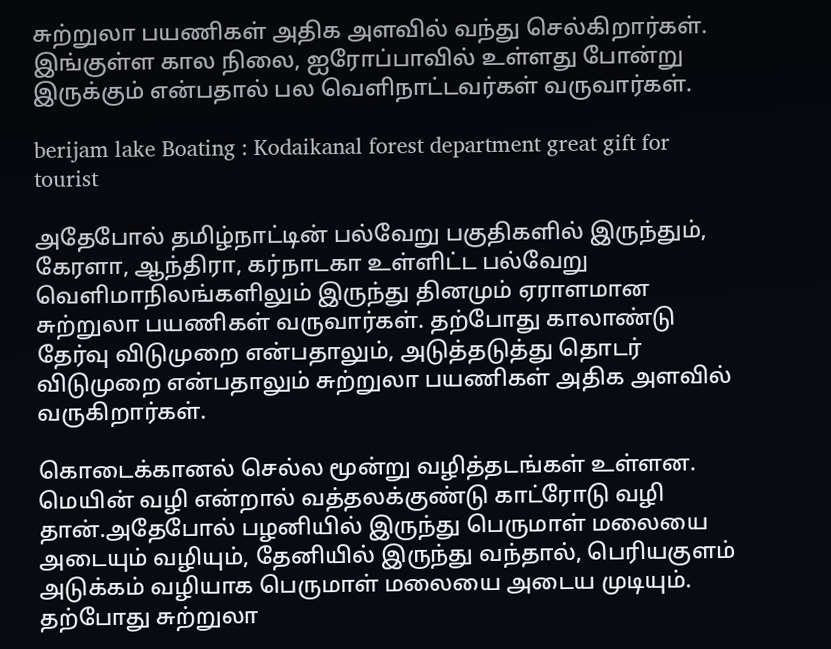சுற்றுலா பயணிகள் அதிக அளவில் வந்து செல்கிறார்கள். இங்குள்ள கால நிலை, ஐரோப்பாவில் உள்ளது போன்று இருக்கும் என்பதால் பல வெளிநாட்டவர்கள் வருவார்கள்.

berijam lake Boating : Kodaikanal forest department great gift for tourist

அதேபோல் தமிழ்நாட்டின் பல்வேறு பகுதிகளில் இருந்தும், கேரளா, ஆந்திரா, கர்நாடகா உள்ளிட்ட பல்வேறு வெளிமாநிலங்களிலும் இருந்து தினமும் ஏராளமான சுற்றுலா பயணிகள் வருவார்கள். தற்போது காலாண்டு தேர்வு விடுமுறை என்பதாலும், அடுத்தடுத்து தொடர் விடுமுறை என்பதாலும் சுற்றுலா பயணிகள் அதிக அளவில் வருகிறார்கள்.

கொடைக்கானல் செல்ல மூன்று வழித்தடங்கள் உள்ளன. மெயின் வழி என்றால் வத்தலக்குண்டு காட்ரோடு வழி தான்.அதேபோல் பழனியில் இருந்து பெருமாள் மலையை அடையும் வழியும், தேனியில் இருந்து வந்தால், பெரியகுளம் அடுக்கம் வழியாக பெருமாள் மலையை அடைய முடியும். தற்போது சுற்றுலா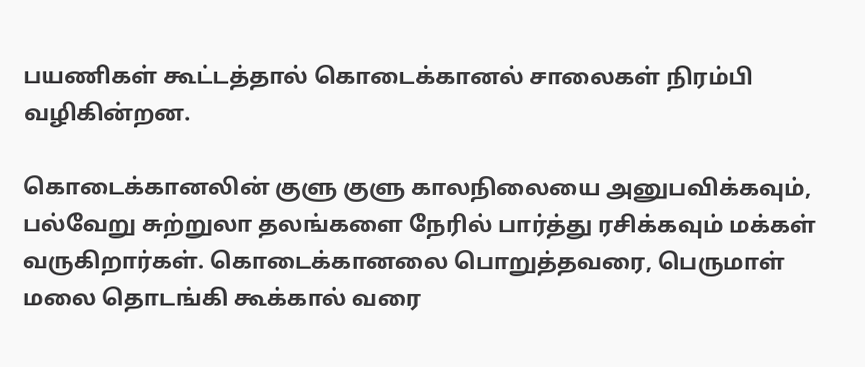பயணிகள் கூட்டத்தால் கொடைக்கானல் சாலைகள் நிரம்பி வழிகின்றன.

கொடைக்கானலின் குளு குளு காலநிலையை அனுபவிக்கவும், பல்வேறு சுற்றுலா தலங்களை நேரில் பார்த்து ரசிக்கவும் மக்கள் வருகிறார்கள். கொடைக்கானலை பொறுத்தவரை, பெருமாள் மலை தொடங்கி கூக்கால் வரை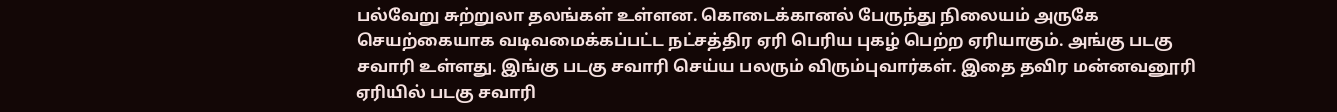பல்வேறு சுற்றுலா தலங்கள் உள்ளன. கொடைக்கானல் பேருந்து நிலையம் அருகே செயற்கையாக வடிவமைக்கப்பட்ட நட்சத்திர ஏரி பெரிய புகழ் பெற்ற ஏரியாகும். அங்கு படகு சவாரி உள்ளது. இங்கு படகு சவாரி செய்ய பலரும் விரும்புவார்கள். இதை தவிர மன்னவனூரி ஏரியில் படகு சவாரி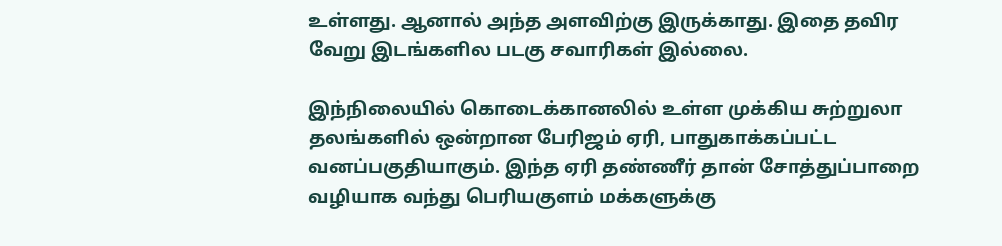உள்ளது. ஆனால் அந்த அளவிற்கு இருக்காது. இதை தவிர வேறு இடங்களில படகு சவாரிகள் இல்லை.

இந்நிலையில் கொடைக்கானலில் உள்ள முக்கிய சுற்றுலா தலங்களில் ஒன்றான பேரிஜம் ஏரி, பாதுகாக்கப்பட்ட வனப்பகுதியாகும். இந்த ஏரி தண்ணீர் தான் சோத்துப்பாறை வழியாக வந்து பெரியகுளம் மக்களுக்கு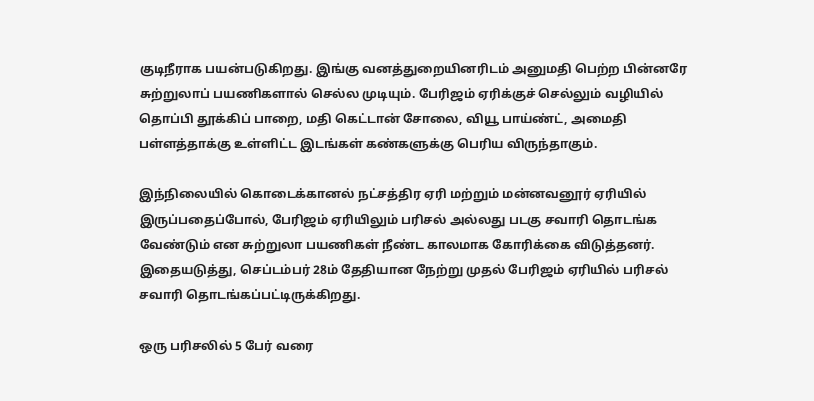குடிநீராக பயன்படுகிறது. இங்கு வனத்துறையினரிடம் அனுமதி பெற்ற பின்னரே சுற்றுலாப் பயணிகளால் செல்ல முடியும். பேரிஜம் ஏரிக்குச் செல்லும் வழியில் தொப்பி தூக்கிப் பாறை, மதி கெட்டான் சோலை, வியூ பாய்ண்ட், அமைதி பள்ளத்தாக்கு உள்ளிட்ட இடங்கள் கண்களுக்கு பெரிய விருந்தாகும்.

இந்நிலையில் கொடைக்கானல் நட்சத்திர ஏரி மற்றும் மன்னவனூர் ஏரியில் இருப்பதைப்போல், பேரிஜம் ஏரியிலும் பரிசல் அல்லது படகு சவாரி தொடங்க வேண்டும் என சுற்றுலா பயணிகள் நீண்ட காலமாக கோரிக்கை விடுத்தனர். இதையடுத்து, செப்டம்பர் 28ம் தேதியான நேற்று முதல் பேரிஜம் ஏரியில் பரிசல் சவாரி தொடங்கப்பட்டிருக்கிறது.

ஒரு பரிசலில் 5 பேர் வரை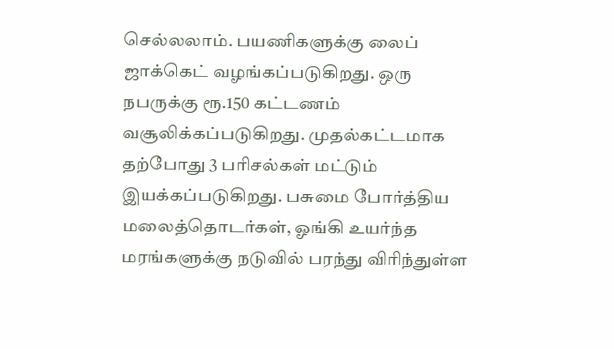செல்லலாம். பயணிகளுக்கு லைப் ஜாக்கெட் வழங்கப்படுகிறது. ஒரு நபருக்கு ரூ.150 கட்டணம் வசூலிக்கப்படுகிறது. முதல்கட்டமாக தற்போது 3 பரிசல்கள் மட்டும் இயக்கப்படுகிறது. பசுமை போர்த்திய மலைத்தொடர்கள், ஓங்கி உயர்ந்த மரங்களுக்கு நடுவில் பரந்து விரிந்துள்ள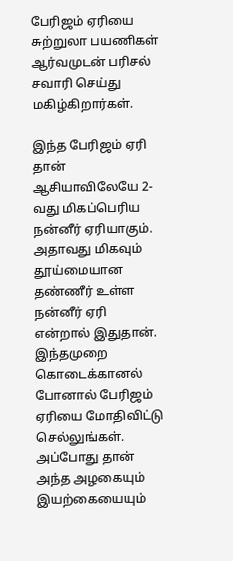பேரிஜம் ஏரியை சுற்றுலா பயணிகள் ஆர்வமுடன் பரிசல் சவாரி செய்து மகிழ்கிறார்கள்.

இந்த பேரிஜம் ஏரி தான் ஆசியாவிலேயே 2-வது மிகப்பெரிய நன்னீர் ஏரியாகும். அதாவது மிகவும் தூய்மையான தண்ணீர் உள்ள நன்னீர் ஏரி என்றால் இதுதான். இந்தமுறை கொடைக்கானல் போனால் பேரிஜம் ஏரியை மோதிவிட்டு செல்லுங்கள். அப்போது தான் அந்த அழகையும் இயற்கையையும்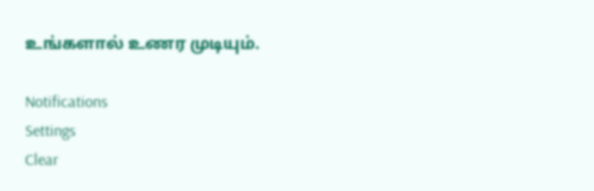உங்களால் உணர முடியும்.

Notifications
Settings
Clear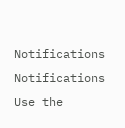Notifications
Notifications
Use the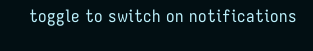toggle to switch on notifications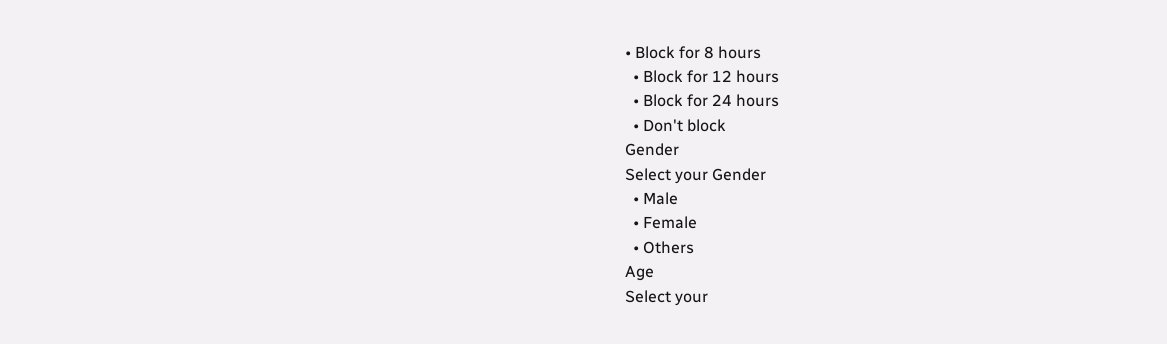• Block for 8 hours
  • Block for 12 hours
  • Block for 24 hours
  • Don't block
Gender
Select your Gender
  • Male
  • Female
  • Others
Age
Select your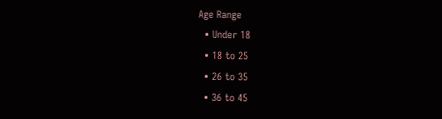Age Range
  • Under 18
  • 18 to 25
  • 26 to 35
  • 36 to 45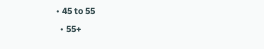• 45 to 55
  • 55+